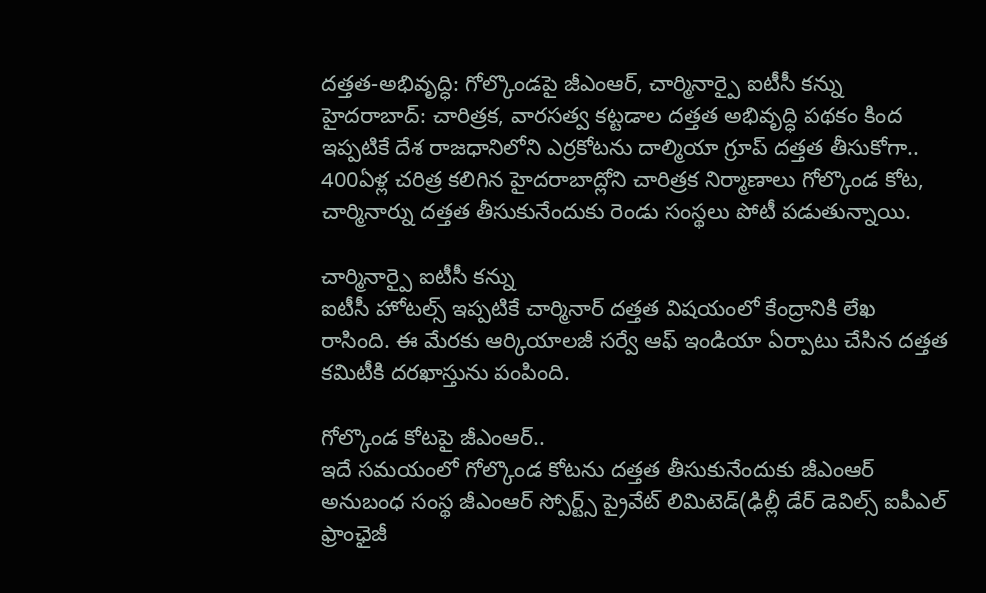దత్తత-అభివృద్ధి: గోల్కొండపై జీఎంఆర్, చార్మినార్పై ఐటీసీ కన్ను
హైదరాబాద్: చారిత్రక, వారసత్వ కట్టడాల దత్తత అభివృద్ధి పథకం కింద ఇప్పటికే దేశ రాజధానిలోని ఎర్రకోటను దాల్మియా గ్రూప్ దత్తత తీసుకోగా.. 400ఏళ్ల చరిత్ర కలిగిన హైదరాబాద్లోని చారిత్రక నిర్మాణాలు గోల్కొండ కోట, చార్మినార్ను దత్తత తీసుకునేందుకు రెండు సంస్థలు పోటీ పడుతున్నాయి.

చార్మినార్పై ఐటీసీ కన్ను
ఐటీసీ హోటల్స్ ఇప్పటికే చార్మినార్ దత్తత విషయంలో కేంద్రానికి లేఖ రాసింది. ఈ మేరకు ఆర్కియాలజీ సర్వే ఆఫ్ ఇండియా ఏర్పాటు చేసిన దత్తత కమిటీకి దరఖాస్తును పంపింది.

గోల్కొండ కోటపై జీఎంఆర్..
ఇదే సమయంలో గోల్కొండ కోటను దత్తత తీసుకునేందుకు జీఎంఆర్ అనుబంధ సంస్థ జీఎంఆర్ స్పోర్ట్స్ ప్రైవేట్ లిమిటెడ్(ఢిల్లీ డేర్ డెవిల్స్ ఐపీఎల్ ఫ్రాంఛైజీ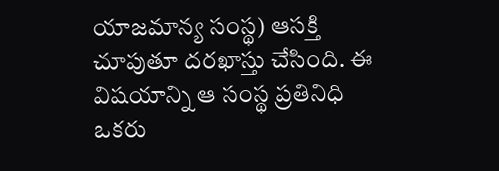యాజమాన్య సంస్థ) ఆసక్తి చూపుతూ దరఖాస్తు చేసింది. ఈ విషయాన్ని ఆ సంస్థ ప్రతినిధి ఒకరు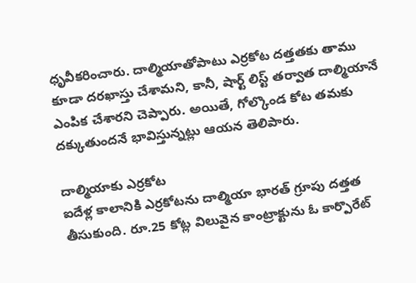ధృవీకరించారు. దాల్మియాతోపాటు ఎర్రకోట దత్తతకు తాము కూడా దరఖాస్తు చేశామని, కానీ, షార్ట్ లిస్ట్ తర్వాత దాల్మియానే ఎంపిక చేశారని చెప్పారు. అయితే, గోల్కొండ కోట తమకు దక్కుతుందనే భావిస్తున్నట్లు ఆయన తెలిపారు.

దాల్మియాకు ఎర్రకోట
ఐదేళ్ల కాలానికి ఎర్రకోటను దాల్మియా భారత్ గ్రూపు దత్తత తీసుకుంది. రూ.25 కోట్ల విలువైన కాంట్రాక్టును ఓ కార్పొరేట్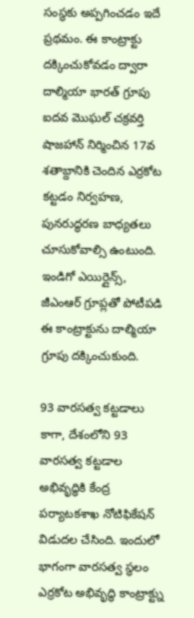సంస్థకు అప్పగించడం ఇదే ప్రథమం. ఈ కాంట్రాక్టు దక్కించుకోవడం ద్వారా దాల్మియా భారత్ గ్రూపు ఐదవ మొఘల్ చక్రవర్తి షాజహాన్ నిర్మించిన 17వ శతాబ్దానికి చెందిన ఎర్రకోట కట్టడం నిర్వహణ, పునరుద్ధరణ బాధ్యతలు చూసుకోవాల్సి ఉంటుంది. ఇండిగో ఎయిర్లైన్స్, జీఎంఆర్ గ్రూప్లతో పోటీపడి ఈ కాంట్రాక్టును దాల్మియా గ్రూపు దక్కించుకుంది.

93 వారసత్వ కట్టడాలు
కాగా, దేశంలోని 93 వారసత్వ కట్టడాల అభివృద్ధికి కేంద్ర పర్యాటకశాఖ నోటిఫికేషన్ విడుదల చేసింది. ఇందులో భాగంగా వారసత్వ స్థలం ఎర్రకోట అభివృద్ధి కాంట్రాక్ట్ను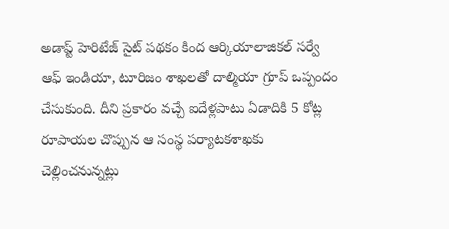అడాప్ట్ హెరిటేజ్ సైట్ పథకం కింద ఆర్కియాలాజికల్ సర్వే ఆఫ్ ఇండియా, టూరిజం శాఖలతో దాల్మియా గ్రూప్ ఒప్పందం చేసుకుంది. దీని ప్రకారం వచ్చే ఐదేళ్లపాటు ఏడాదికి 5 కోట్ల రూపాయల చొప్పున ఆ సంస్థ పర్యాటకశాఖకు చెల్లించనున్నట్లు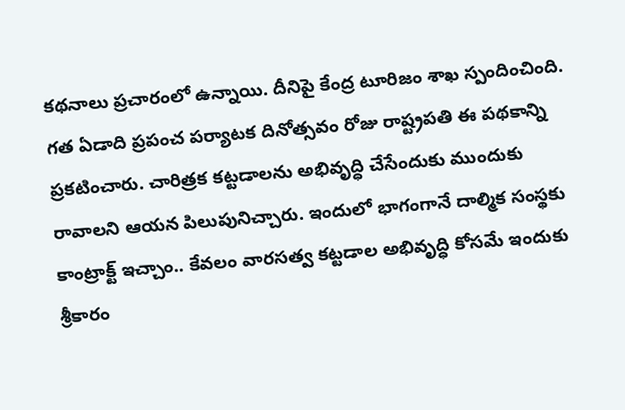కథనాలు ప్రచారంలో ఉన్నాయి. దీనిపై కేంద్ర టూరిజం శాఖ స్పందించింది. గత ఏడాది ప్రపంచ పర్యాటక దినోత్సవం రోజు రాష్ట్రపతి ఈ పథకాన్ని ప్రకటించారు. చారిత్రక కట్టడాలను అభివృద్ధి చేసేందుకు ముందుకు రావాలని ఆయన పిలుపునిచ్చారు. ఇందులో భాగంగానే దాల్మిక సంస్థకు కాంట్రాక్ట్ ఇచ్చాం.. కేవలం వారసత్వ కట్టడాల అభివృద్ధి కోసమే ఇందుకు శ్రీకారం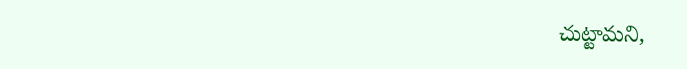చుట్టామని,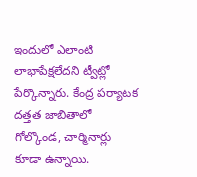ఇందులో ఎలాంటి లాభాపేక్షలేదని ట్వీట్లో పేర్కొన్నారు. కేంద్ర పర్యాటక దత్తత జాబితాలో గోల్కొండ, చార్మినార్లు కూడా ఉన్నాయి.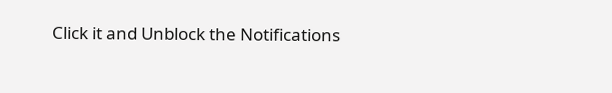Click it and Unblock the Notifications